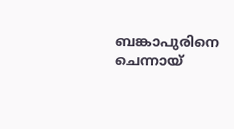ബങ്കാപുരിനെ ചെന്നായ്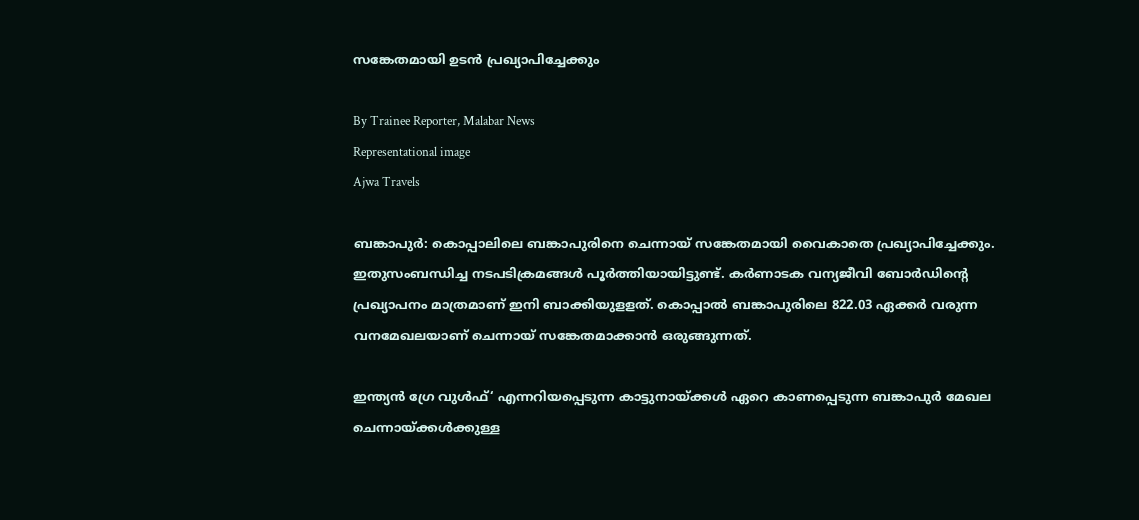സങ്കേതമായി ഉടൻ പ്രഖ്യാപിച്ചേക്കും

By Trainee Reporter, Malabar News
Representational image
Ajwa Travels

ബങ്കാപുർ: കൊപ്പാലിലെ ബങ്കാപുരിനെ ചെന്നായ് സങ്കേതമായി വൈകാതെ പ്രഖ്യാപിച്ചേക്കും. ഇതുസംബന്ധിച്ച നടപടിക്രമങ്ങൾ പൂർത്തിയായിട്ടുണ്ട്. കർണാടക വന്യജീവി ബോർഡിന്റെ പ്രഖ്യാപനം മാത്രമാണ് ഇനി ബാക്കിയുളളത്. കൊപ്പാൽ ബങ്കാപുരിലെ 822.03 ഏക്കർ വരുന്ന വനമേഖലയാണ് ചെന്നായ് സങ്കേതമാക്കാൻ ഒരുങ്ങുന്നത്.

ഇന്ത്യൻ ഗ്രേ വുൾഫ്‘ എന്നറിയപ്പെടുന്ന കാട്ടുനായ്‌ക്കൾ ഏറെ കാണപ്പെടുന്ന ബങ്കാപുർ മേഖല ചെന്നായ്‌ക്കൾക്കുള്ള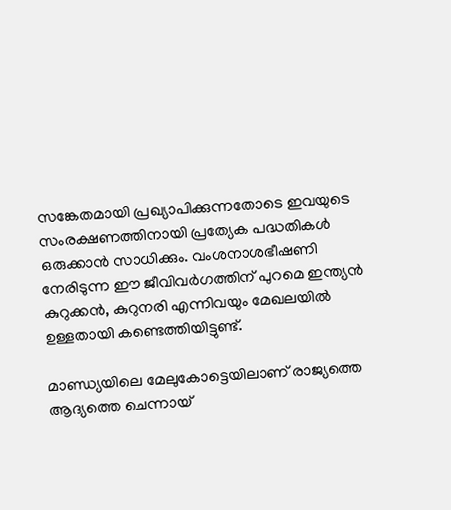സങ്കേതമായി പ്രഖ്യാപിക്കുന്നതോടെ ഇവയുടെ സംരക്ഷണത്തിനായി പ്രത്യേക പദ്ധതികൾ ഒരുക്കാൻ സാധിക്കും. വംശനാശഭീഷണി നേരിടുന്ന ഈ ജീവിവർഗത്തിന് പുറമെ ഇന്ത്യൻ കുറുക്കൻ, കുറുനരി എന്നിവയും മേഖലയിൽ ഉള്ളതായി കണ്ടെത്തിയിട്ടുണ്ട്.

മാണ്ഡ്യയിലെ മേലുകോട്ടെയിലാണ് രാജ്യത്തെ ആദ്യത്തെ ചെന്നായ്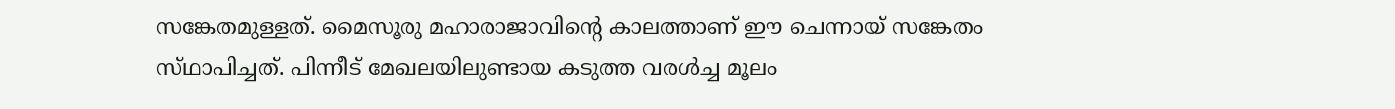സങ്കേതമുള്ളത്. മൈസൂരു മഹാരാജാവിന്റെ കാലത്താണ് ഈ ചെന്നായ് സങ്കേതം സ്‌ഥാപിച്ചത്‌. പിന്നീട് മേഖലയിലുണ്ടായ കടുത്ത വരൾച്ച മൂലം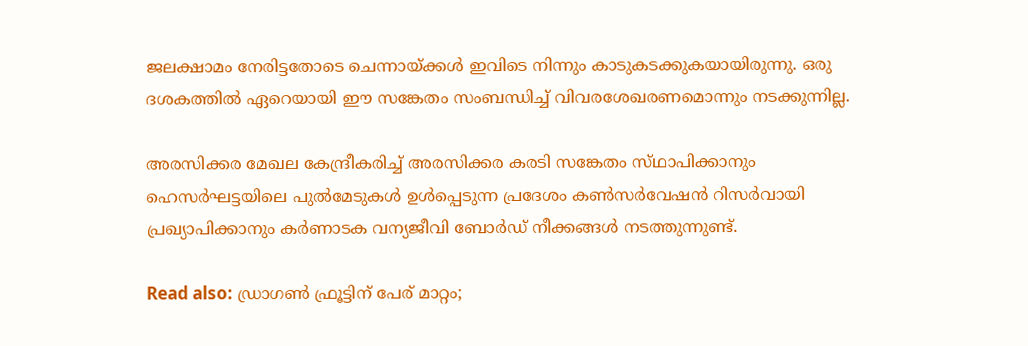ജലക്ഷാമം നേരിട്ടതോടെ ചെന്നായ്‌ക്കൾ ഇവിടെ നിന്നും കാടുകടക്കുകയായിരുന്നു. ഒരു ദശകത്തിൽ ഏറെയായി ഈ സങ്കേതം സംബന്ധിച്ച് വിവരശേഖരണമൊന്നും നടക്കുന്നില്ല.

അരസിക്കര മേഖല കേന്ദ്രീകരിച്ച് അരസിക്കര കരടി സങ്കേതം സ്‌ഥാപിക്കാനും ഹെസർഘട്ടയിലെ പുൽമേടുകൾ ഉൾപ്പെടുന്ന പ്രദേശം കൺസർവേഷൻ റിസർവായി പ്രഖ്യാപിക്കാനും കർണാടക വന്യജീവി ബോർഡ് നീക്കങ്ങൾ നടത്തുന്നുണ്ട്.

Read also: ഡ്രാഗണ്‍ ഫ്രൂട്ടിന് പേര് മാറ്റം;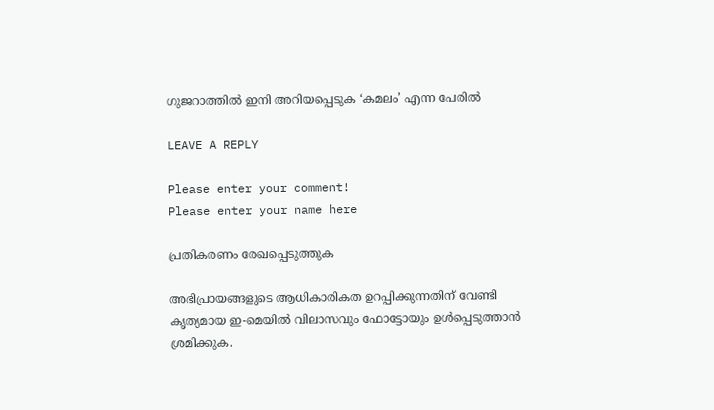ഗുജറാത്തില്‍ ഇനി അറിയപ്പെടുക ‘കമലം’ എന്ന പേരില്‍

LEAVE A REPLY

Please enter your comment!
Please enter your name here

പ്രതികരണം രേഖപ്പെടുത്തുക

അഭിപ്രായങ്ങളുടെ ആധികാരികത ഉറപ്പിക്കുന്നതിന് വേണ്ടി കൃത്യമായ ഇ-മെയിൽ വിലാസവും ഫോട്ടോയും ഉൾപ്പെടുത്താൻ ശ്രമിക്കുക.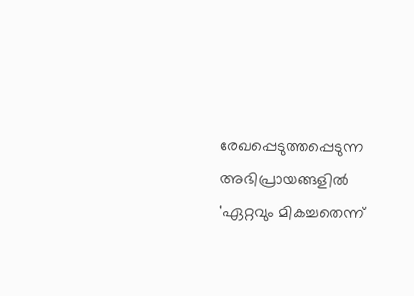രേഖപ്പെടുത്തപ്പെടുന്ന അഭിപ്രായങ്ങളിൽ 'ഏറ്റവും മികച്ചതെന്ന്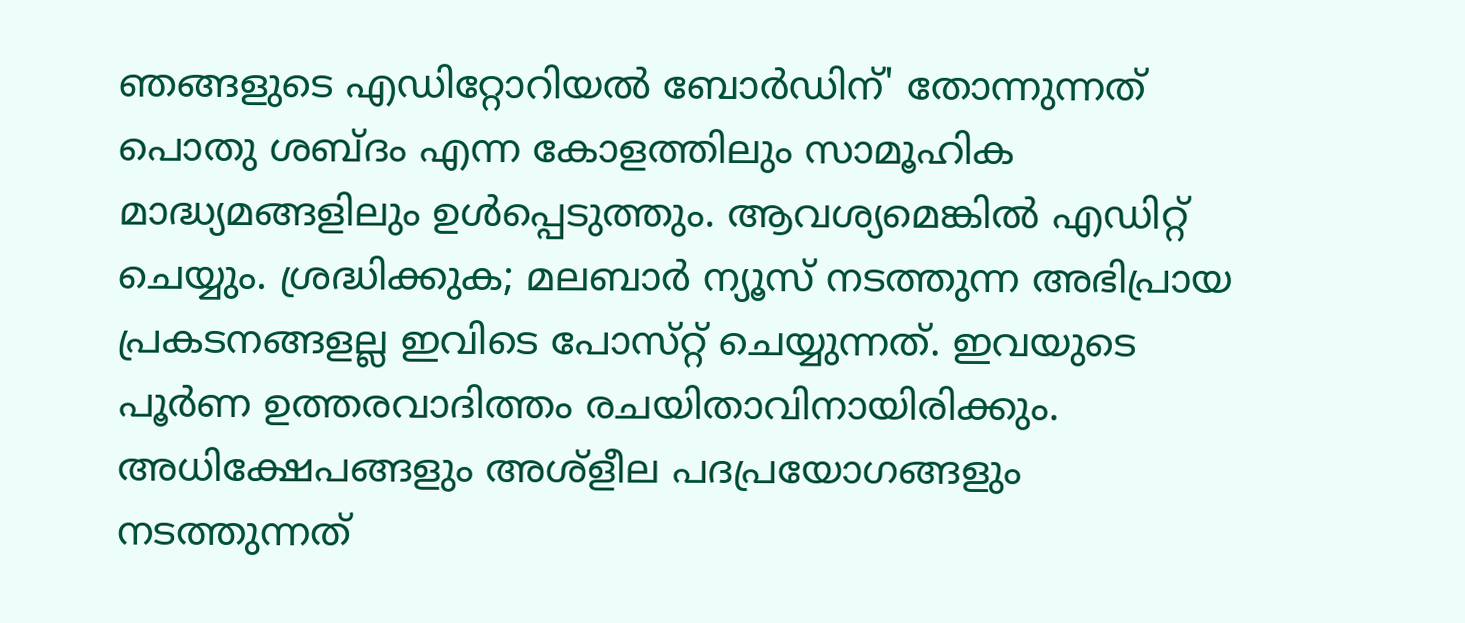ഞങ്ങളുടെ എഡിറ്റോറിയൽ ബോർഡിന്' തോന്നുന്നത് പൊതു ശബ്‌ദം എന്ന കോളത്തിലും സാമൂഹിക മാദ്ധ്യമങ്ങളിലും ഉൾപ്പെടുത്തും. ആവശ്യമെങ്കിൽ എഡിറ്റ് ചെയ്യും. ശ്രദ്ധിക്കുക; മലബാർ ന്യൂസ് നടത്തുന്ന അഭിപ്രായ പ്രകടനങ്ങളല്ല ഇവിടെ പോസ്‌റ്റ് ചെയ്യുന്നത്. ഇവയുടെ പൂർണ ഉത്തരവാദിത്തം രചയിതാവിനായിരിക്കും. അധിക്ഷേപങ്ങളും അശ്‌ളീല പദപ്രയോഗങ്ങളും നടത്തുന്നത്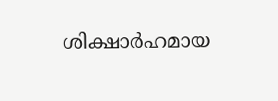ശിക്ഷാർഹമായ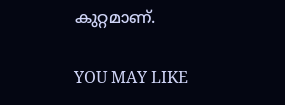കുറ്റമാണ്.

YOU MAY LIKE